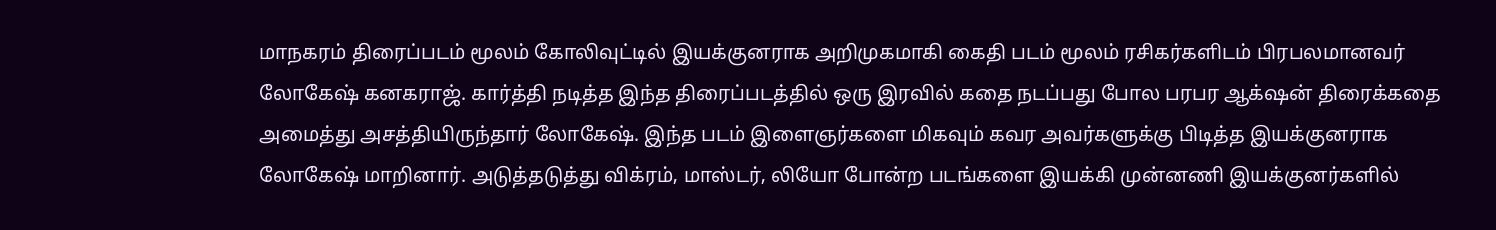மாநகரம் திரைப்படம் மூலம் கோலிவுட்டில் இயக்குனராக அறிமுகமாகி கைதி படம் மூலம் ரசிகர்களிடம் பிரபலமானவர் லோகேஷ் கனகராஜ். கார்த்தி நடித்த இந்த திரைப்படத்தில் ஒரு இரவில் கதை நடப்பது போல பரபர ஆக்‌ஷன் திரைக்கதை அமைத்து அசத்தியிருந்தார் லோகேஷ். இந்த படம் இளைஞர்களை மிகவும் கவர அவர்களுக்கு பிடித்த இயக்குனராக லோகேஷ் மாறினார். அடுத்தடுத்து விக்ரம், மாஸ்டர், லியோ போன்ற படங்களை இயக்கி முன்னணி இயக்குனர்களில்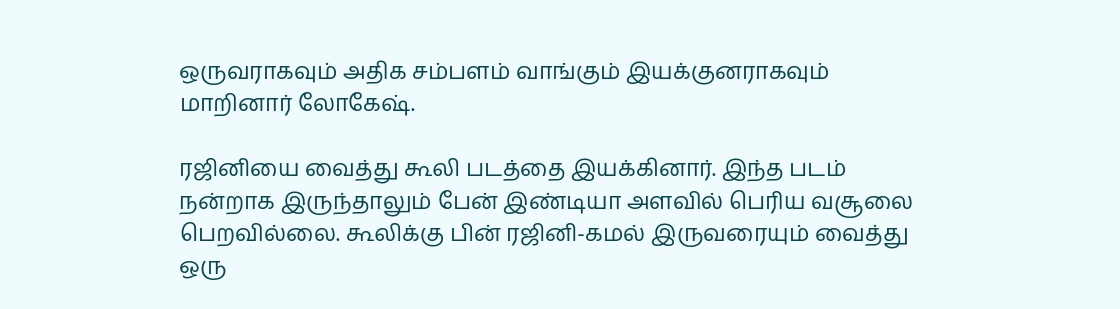ஒருவராகவும் அதிக சம்பளம் வாங்கும் இயக்குனராகவும் மாறினார் லோகேஷ்.

ரஜினியை வைத்து கூலி படத்தை இயக்கினார். இந்த படம் நன்றாக இருந்தாலும் பேன் இண்டியா அளவில் பெரிய வசூலை பெறவில்லை. கூலிக்கு பின் ரஜினி-கமல் இருவரையும் வைத்து ஒரு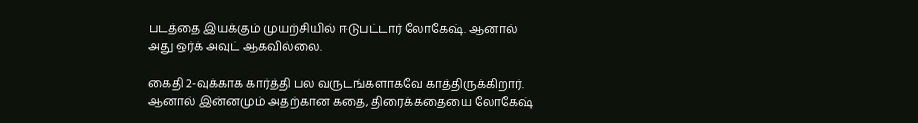படத்தை இயக்கும் முயற்சியில் ஈடுபட்டார் லோகேஷ். ஆனால் அது ஒர்க் அவுட் ஆகவில்லை.

கைதி 2-வுக்காக கார்த்தி பல வருடங்களாகவே காத்திருக்கிறார். ஆனால் இன்னமும் அதற்கான கதை, திரைக்கதையை லோகேஷ்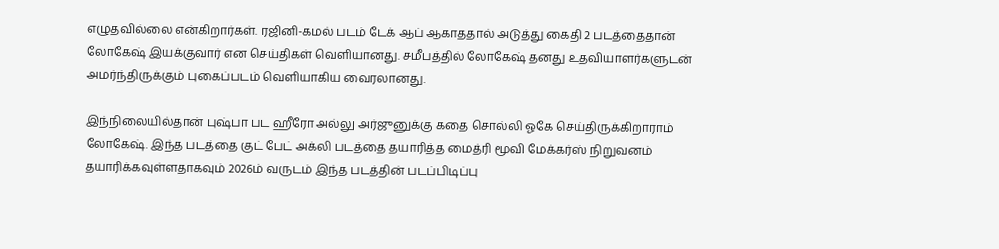எழுதவில்லை என்கிறார்கள். ரஜினி-கமல் படம் டேக் ஆப் ஆகாததால் அடுத்து கைதி 2 படத்தைதான் லோகேஷ் இயக்குவார் என செய்திகள் வெளியானது. சமீபத்தில் லோகேஷ் தனது உதவியாளர்களுடன் அமர்ந்திருக்கும் புகைப்படம் வெளியாகிய வைரலானது.

இந்நிலையில்தான் புஷ்பா பட ஹீரோ அல்லு அர்ஜுனுக்கு கதை சொல்லி ஓகே செய்திருக்கிறாராம் லோகேஷ். இந்த படத்தை குட் பேட் அக்லி படத்தை தயாரித்த மைத்ரி மூவி மேக்கர்ஸ் நிறுவனம் தயாரிக்கவுள்ளதாகவும் 2026ம் வருடம் இந்த படத்தின் படப்பிடிப்பு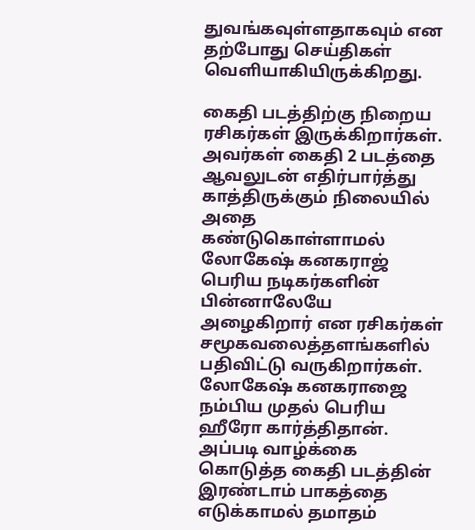துவங்கவுள்ளதாகவும் என தற்போது செய்திகள் வெளியாகியிருக்கிறது.

கைதி படத்திற்கு நிறைய ரசிகர்கள் இருக்கிறார்கள். அவர்கள் கைதி 2 படத்தை ஆவலுடன் எதிர்பார்த்து காத்திருக்கும் நிலையில் அதை கண்டுகொள்ளாமல் லோகேஷ் கனகராஜ் பெரிய நடிகர்களின் பின்னாலேயே அழைகிறார் என ரசிகர்கள் சமூகவலைத்தளங்களில் பதிவிட்டு வருகிறார்கள். லோகேஷ் கனகராஜை நம்பிய முதல் பெரிய ஹீரோ கார்த்திதான். அப்படி வாழ்க்கை கொடுத்த கைதி படத்தின் இரண்டாம் பாகத்தை எடுக்காமல் தமாதம்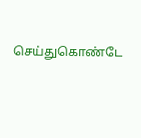செய்துகொண்டே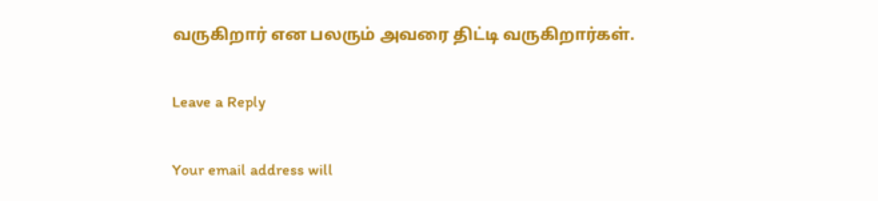வருகிறார் என பலரும் அவரை திட்டி வருகிறார்கள்.

Leave a Reply

Your email address will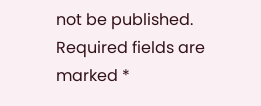not be published. Required fields are marked *